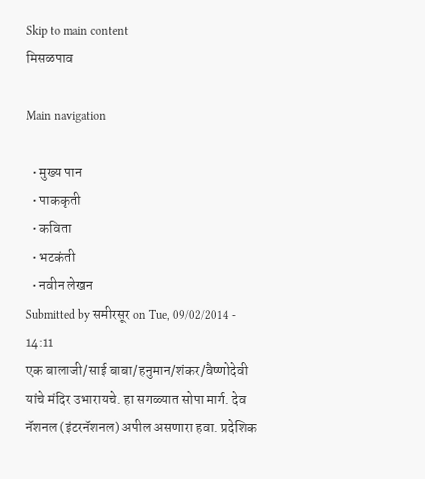Skip to main content
मिसळपाव

Main navigation

  • मुख्य पान
  • पाककृती
  • कविता
  • भटकंती
  • नवीन लेखन
Submitted by समीरसूर on Tue, 09/02/2014 - 14:11
एक बालाजी/साई बाबा/हनुमान/शंकर/वैष्णोदेवी यांचे मंदिर उभारायचे. हा सगळ्यात सोपा मार्ग. देव नॅशनल (इंटरनॅशनल) अपील असणारा हवा. प्रदेशिक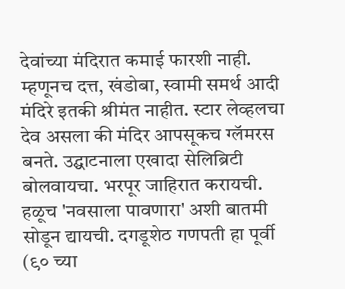देवांच्या मंदिरात कमाई फारशी नाही. म्हणूनच दत्त, खंडोबा, स्वामी समर्थ आदी मंदिरे इतकी श्रीमंत नाहीत. स्टार लेव्हलचा देव असला की मंदिर आपसूकच ग्लॅमरस बनते. उद्घाटनाला एखादा सेलिब्रिटी बोलवायचा. भरपूर जाहिरात करायची. हळूच 'नवसाला पावणारा' अशी बातमी सोडून द्यायची. दगडूशेठ गणपती हा पूर्वी (९० च्या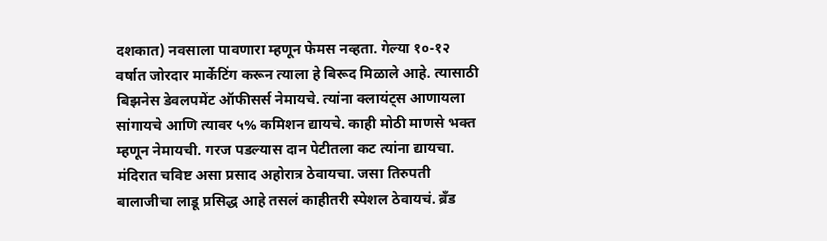दशकात) नवसाला पावणारा म्हणून फेमस नव्हता. गेल्या १०-१२ वर्षात जोरदार मार्केटिंग करून त्याला हे बिरूद मिळाले आहे. त्यासाठी बिझनेस डेवलपमेंट ऑफीसर्स नेमायचे. त्यांना क्लायंट्स आणायला सांगायचे आणि त्यावर ५% कमिशन द्यायचे. काही मोठी माणसे भक्त म्हणून नेमायची. गरज पडल्यास दान पेटीतला कट त्यांना द्यायचा. मंदिरात चविष्ट असा प्रसाद अहोरात्र ठेवायचा. जसा तिरुपती बालाजीचा लाडू प्रसिद्ध आहे तसलं काहीतरी स्पेशल ठेवायचं. ब्रँड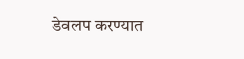डेवलप करण्यात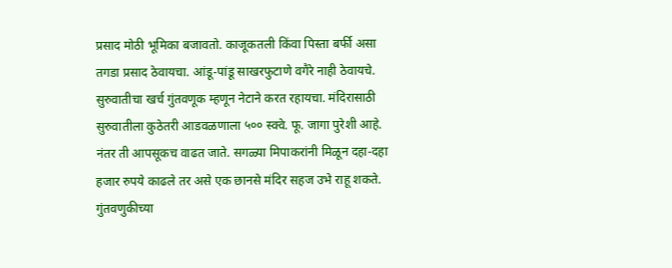प्रसाद मोठी भूमिका बजावतो. काजूकतली किंवा पिस्ता बर्फी असा तगडा प्रसाद ठेवायचा. आंडू-पांडू साखरफुटाणे वगैरे नाही ठेवायचे. सुरुवातीचा खर्च गुंतवणूक म्हणून नेटाने करत रहायचा. मंदिरासाठी सुरुवातीला कुठेतरी आडवळणाला ५०० स्क्वे. फू. जागा पुरेशी आहे. नंतर ती आपसूकच वाढत जाते. सगळ्या मिपाकरांनी मिळून दहा-दहा हजार रुपये काढले तर असे एक छानसे मंदिर सहज उभे राहू शकते. गुंतवणुकीच्या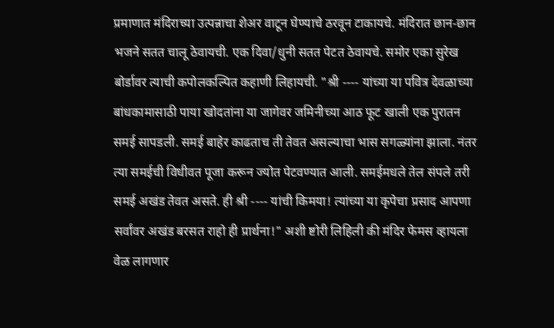प्रमाणात मंदिराच्या उत्पन्नाचा शेअर वाटून घेण्याचे ठरवून टाकायचे. मंदिरात छान-छान भजने सतत चालू ठेवायची. एक दिवा/धुनी सतत पेटत ठेवायचे. समोर एका सुरेख बोर्डावर त्याची कपोलकल्पित कहाणी लिहायची. "श्री ---- यांच्या या पवित्र देवळाच्या बांधकामासाठी पाया खोदतांना या जागेवर जमिनीच्या आठ फूट खाली एक पुरातन समई सापडली. समई बाहेर काढताच ती तेवत असल्याचा भास सगळ्यांना झाला. नंतर त्या समईची विधीवत पूजा करून ज्योत पेटवण्यात आली. समईमधले तेल संपले तरी समई अखंड तेवत असते. ही श्री ---- यांची किमया! त्यांच्या या कृपेचा प्रसाद आपणा सर्वांवर अखंड बरसत राहो ही प्रार्थना!" अशी ष्टोरी लिहिली की मंदिर फेमस व्हायला वेळ लागणार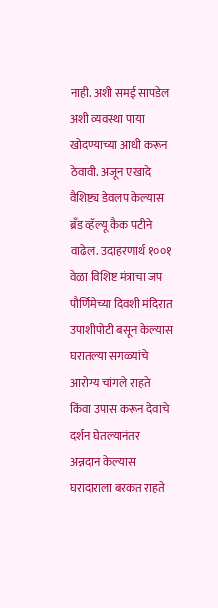नाही. अशी समई सापडेल अशी व्यवस्था पाया खोदण्याच्या आधी करून ठेवावी. अजून एखादे वैशिष्ट्य डेवलप केल्यास ब्रँड व्हॅल्यू कैक पटीने वाढेल. उदाहरणार्थ १००१ वेळा विशिष्ट मंत्राचा जप पौर्णिमेच्या दिवशी मंदिरात उपाशीपोटी बसून केल्यास घरातल्या सगळ्यांचे आरोग्य चांगले राहते किंवा उपास करून देवाचे दर्शन घेतल्यानंतर अन्नदान केल्यास घरादाराला बरकत राहते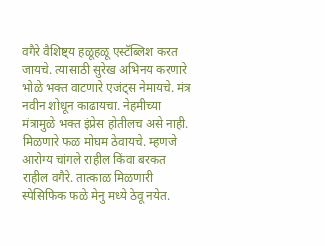वगैरे वैशिष्ट्य हळूहळू एस्टॅब्लिश करत जायचे. त्यासाठी सुरेख अभिनय करणारे भोळे भक्त वाटणारे एजंट्स नेमायचे. मंत्र नवीन शोधून काढायचा. नेहमीच्या मंत्रामुळे भक्त इंप्रेस होतीलच असे नाही. मिळणारे फळ मोघम ठेवायचे. म्हणजे आरोग्य चांगले राहील किंवा बरकत राहील वगैरे. तात्काळ मिळणारी स्पेसिफिक फळे मेनु मध्ये ठेवू नयेत.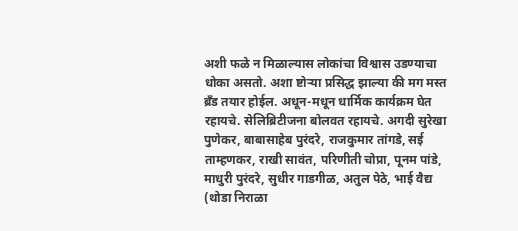अशी फळे न मिळाल्यास लोकांचा विश्वास उडण्याचा धोका असतो. अशा ष्टोर्‍या प्रसिद्ध झाल्या की मग मस्त ब्रँड तयार होईल. अधून-मधून धार्मिक कार्यक्रम घेत रहायचे. सेलिब्रिटीजना बोलवत रहायचे. अगदी सुरेखा पुणेकर, बाबासाहेब पुरंदरे, राजकुमार तांगडे, सई ताम्हणकर, राखी सावंत, परिणीती चोप्रा, पूनम पांडे, माधुरी पुरंदरे, सुधीर गाडगीळ, अतुल पेठे, भाई वैद्य (थोडा निराळा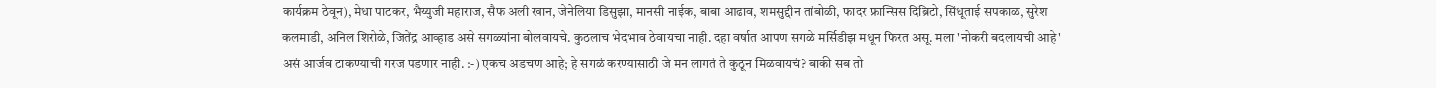कार्यक्रम ठेवून), मेधा पाटकर, भैय्युजी महाराज, सैफ अली खान, जेनेलिया डिसुझा, मानसी नाईक, बाबा आढाव, शमसुद्दीन तांबोळी, फादर फ्रान्सिस दिब्रिटो, सिंधूताई सपकाळ, सुरेश कलमाडी, अनिल शिरोळे, जितेंद्र आव्हाड असे सगळ्यांना बोलवायचे. कुठलाच भेदभाव ठेवायचा नाही. दहा वर्षात आपण सगळे मर्सिडीझ मधून फिरत असू. मला 'नोकरी बदलायची आहे' असं आर्जव टाकण्याची गरज पडणार नाही. :-) एकच अडचण आहे; हे सगळं करण्यासाठी जे मन लागतं ते कुठून मिळवायचं? बाकी सब तो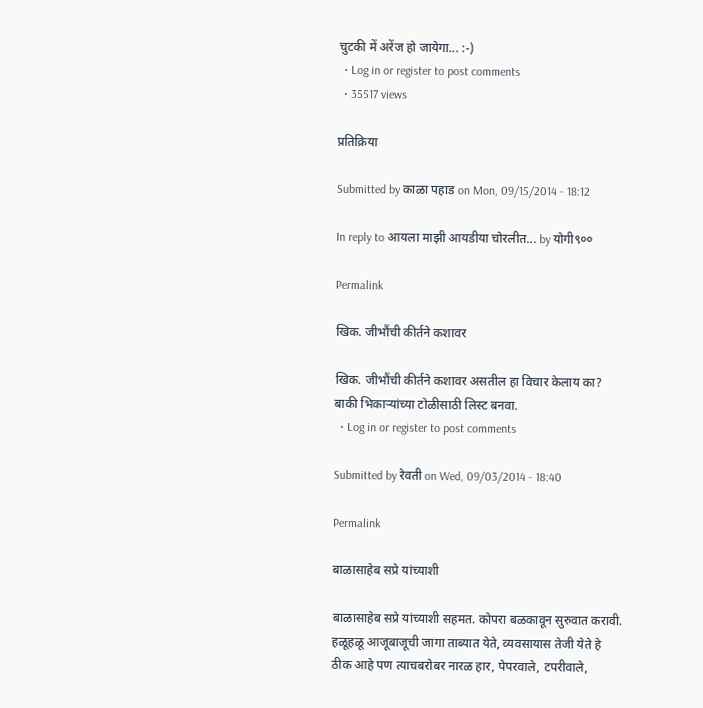चुटकी में अरेंज हो जायेगा... :-)
  • Log in or register to post comments
  • 35517 views

प्रतिक्रिया

Submitted by काळा पहाड on Mon, 09/15/2014 - 18:12

In reply to आयला माझी आयडीया चोरलीत... by योगी९००

Permalink

खिक. जीभौंची कीर्तने कशावर

खिक. जीभौंची कीर्तने कशावर असतील हा विचार केलाय का? बाकी भिकार्‍यांच्या टोळीसाठी लिस्ट बनवा.
  • Log in or register to post comments

Submitted by रेवती on Wed, 09/03/2014 - 18:40

Permalink

बाळासाहेब सप्रे यांच्याशी

बाळासाहेब सप्रे यांच्याशी सहमत. कोपरा बळकावून सुरुवात करावी. हळूहळू आजूबाजूची जागा ताब्यात येते, व्यवसायास तेजी येते हे ठीक आहे पण त्याचबरोबर नारळ हार, पेपरवाले, टपरीवाले,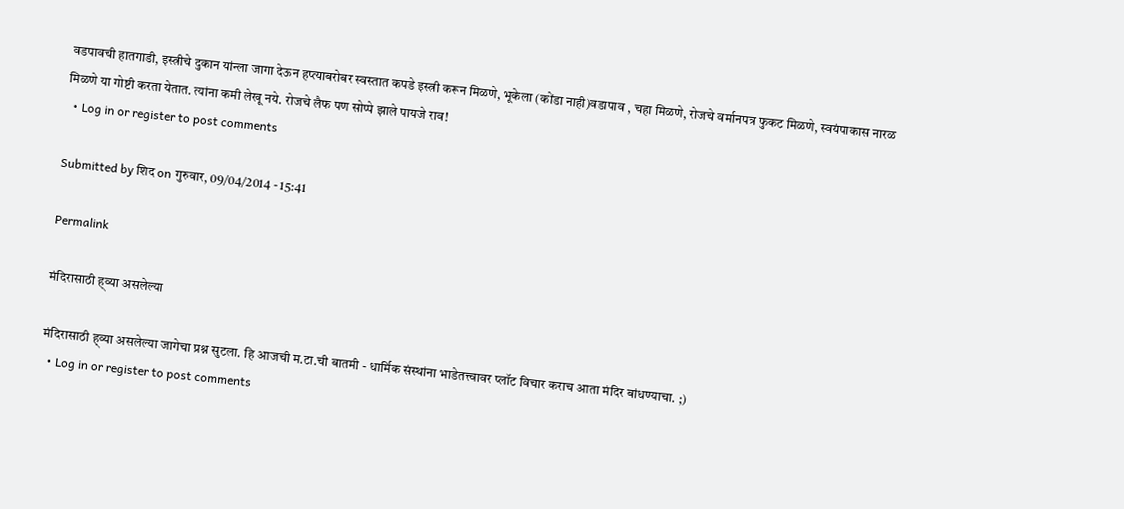वडपावची हातगाडी, इस्त्रीचे दुकान यांन्ला जागा देऊन हप्त्याबरोबर स्वस्तात कपडे इस्त्री करून मिळणे, भूकेला (कोंडा नाही)वडापाव , चहा मिळणे, रोजचे वर्मानपत्र फुकट मिळणे, स्वयंपाकास नारळ मिळणे या गोष्टी करता येतात. त्यांना कमी लेखू नये. रोजचे लैफ पण सोप्पे झाले पायजे राव!
  • Log in or register to post comments

Submitted by शिद on गुरुवार, 09/04/2014 - 15:41

Permalink

मंदिरासाठी ह्व्या असलेल्या

मंदिरासाठी ह्व्या असलेल्या जागेचा प्रश्न सुटला. हि आजची म.टा.ची बातमी - धार्मिक संस्थांना भाडेतत्त्वावर प्लॉट विचार कराच आता मंदिर बांधण्याचा. ;)
  • Log in or register to post comments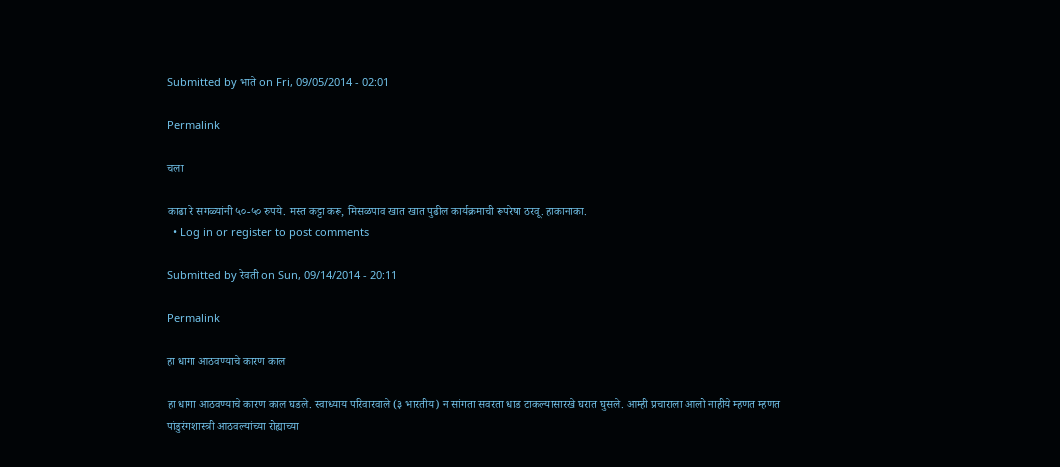Submitted by भाते on Fri, 09/05/2014 - 02:01

Permalink

चला

काढा रे सगळ्यांनी ५०-५० रुपये. मस्त कट्टा करू, मिसळपाव खात खात पुढील कार्यक्रमाची रूपरेषा ठरवू. हाकानाका.
  • Log in or register to post comments

Submitted by रेवती on Sun, 09/14/2014 - 20:11

Permalink

हा धागा आठवण्याचे कारण काल

हा धागा आठवण्याचे कारण काल घडले. स्वाध्याय परिवारवाले (३ भारतीय) न सांगता सवरता धाड टाकल्यासारखे घरात घुसले. आम्ही प्रचाराला आलो नाहीये म्हणत म्हणत पांडुरंगशास्त्री आठवल्यांच्या रोह्याच्या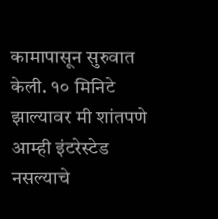कामापासून सुरुवात केली. १० मिनिटे झाल्यावर मी शांतपणे आम्ही इंटरेस्टेड नसल्याचे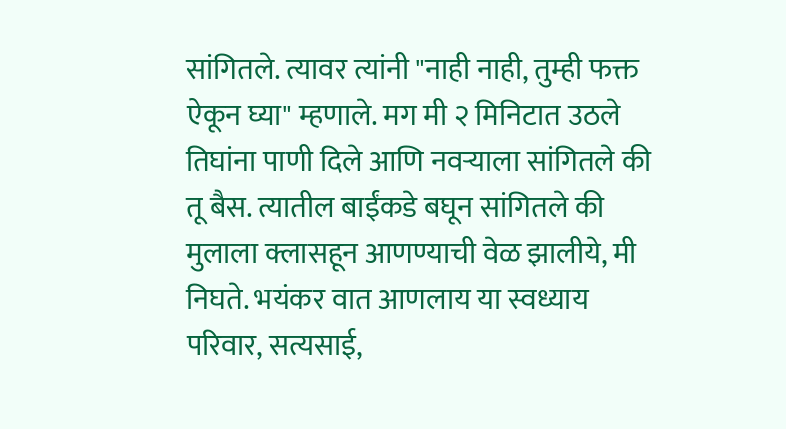सांगितले. त्यावर त्यांनी "नाही नाही, तुम्ही फक्त ऐकून घ्या" म्हणाले. मग मी २ मिनिटात उठले तिघांना पाणी दिले आणि नवर्‍याला सांगितले की तू बैस. त्यातील बाईंकडे बघून सांगितले की मुलाला क्लासहून आणण्याची वेळ झालीये, मी निघते. भयंकर वात आणलाय या स्वध्याय परिवार, सत्यसाई,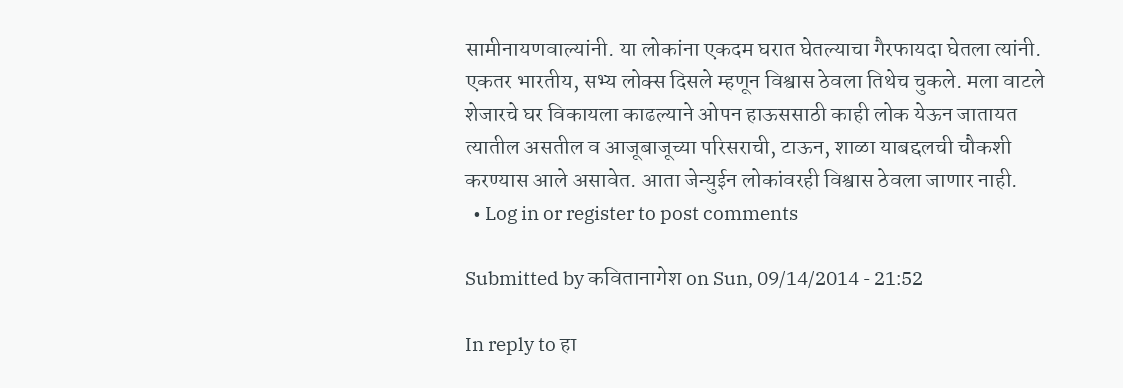सामीनायणवाल्यांनी. या लोकांना एकदम घरात घेतल्याचा गैरफायदा घेतला त्यांनी. एकतर भारतीय, सभ्य लोक्स दिसले म्हणून विश्वास ठेवला तिथेच चुकले. मला वाटले शेजारचे घर विकायला काढल्याने ओपन हाऊससाठी काही लोक येऊन जातायत त्यातील असतील व आजूबाजूच्या परिसराची, टाऊन, शाळा याबद्दलची चौकशी करण्यास आले असावेत. आता जेन्युईन लोकांवरही विश्वास ठेवला जाणार नाही.
  • Log in or register to post comments

Submitted by कवितानागेश on Sun, 09/14/2014 - 21:52

In reply to हा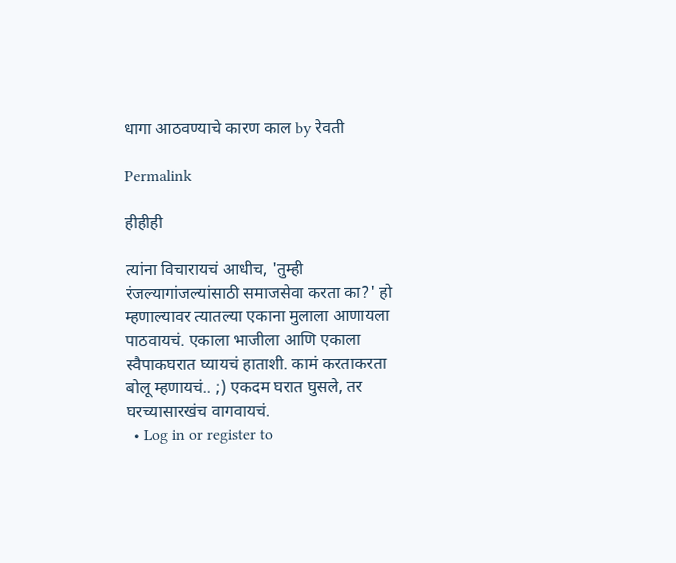धागा आठवण्याचे कारण काल by रेवती

Permalink

हीहीही

त्यांना विचारायचं आधीच, 'तुम्ही रंजल्यागांजल्यांसाठी समाजसेवा करता का?' हो म्हणाल्यावर त्यातल्या एकाना मुलाला आणायला पाठवायचं. एकाला भाजीला आणि एकाला स्वैपाकघरात घ्यायचं हाताशी. कामं करताकरता बोलू म्हणायचं.. ;) एकदम घरात घुसले, तर घरच्यासारखंच वागवायचं.
  • Log in or register to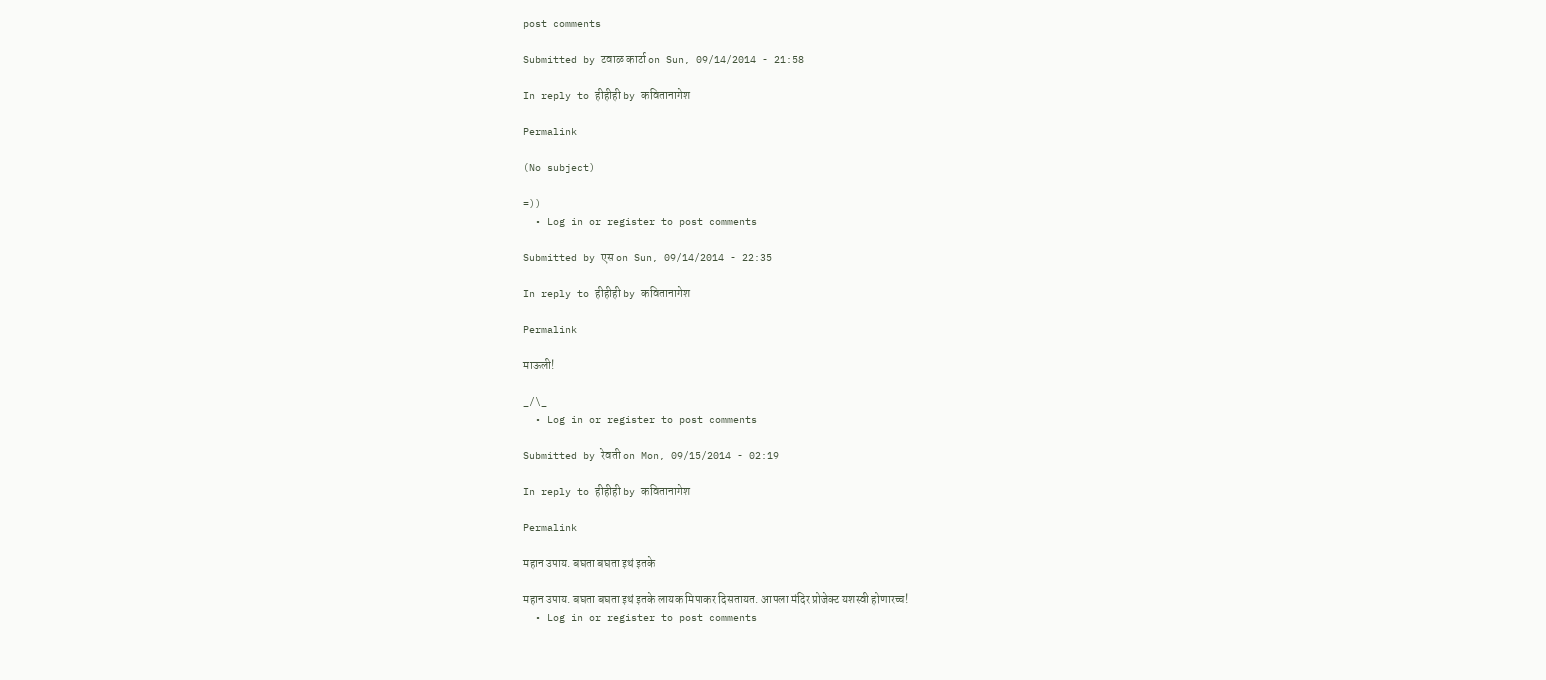post comments

Submitted by टवाळ कार्टा on Sun, 09/14/2014 - 21:58

In reply to हीहीही by कवितानागेश

Permalink

(No subject)

=))
  • Log in or register to post comments

Submitted by एस on Sun, 09/14/2014 - 22:35

In reply to हीहीही by कवितानागेश

Permalink

माऊली!

_/\_
  • Log in or register to post comments

Submitted by रेवती on Mon, 09/15/2014 - 02:19

In reply to हीहीही by कवितानागेश

Permalink

महान उपाय. बघता बघता इथं इतके

महान उपाय. बघता बघता इथं इतके लायक मिपाकर दिसतायत. आपला मंदिर प्रोजेक्ट यशस्वी होणारच्च!
  • Log in or register to post comments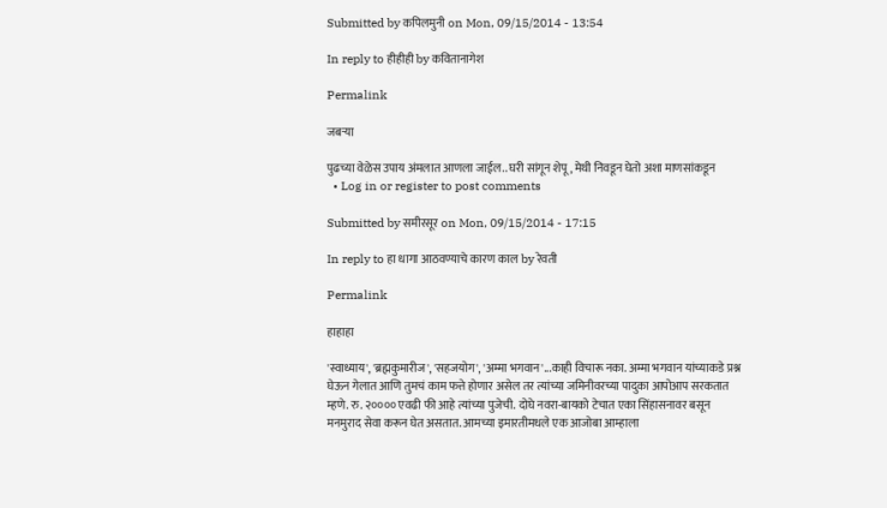Submitted by कपिलमुनी on Mon, 09/15/2014 - 13:54

In reply to हीहीही by कवितानागेश

Permalink

जबर्‍या

पुढच्या वेळेस उपाय अंमलात आणला जाईल.. घरी सांगून शेपू , मेथी निवडून घेतो अशा माणसांकडून
  • Log in or register to post comments

Submitted by समीरसूर on Mon, 09/15/2014 - 17:15

In reply to हा धागा आठवण्याचे कारण काल by रेवती

Permalink

हाहाहा

'स्वाध्याय', 'ब्रह्मकुमारीज', 'सहजयोग', 'अम्मा भगवान'...काही विचारू नका. अम्मा भगवान यांच्याकडे प्रश्न घेऊन गेलात आणि तुमचं काम फत्ते होणार असेल तर त्यांच्या जमिनीवरच्या पादुका आपोआप सरकतात म्हणे. रु. २०००० एवढी फी आहे त्यांच्या पुजेची. दोघे नवरा-बायको टेचात एका सिंहासनावर बसून मनमुराद सेवा करून घेत असतात. आमच्या इमारतीमधले एक आजोबा आम्हाला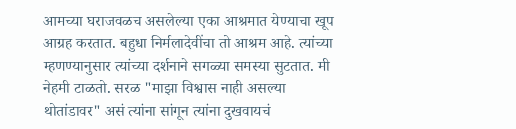आमच्या घराजवळच असलेल्या एका आश्रमात येण्याचा खूप आग्रह करतात. बहुधा निर्मलादेवींचा तो आश्रम आहे. त्यांच्या म्हणण्यानुसार त्यांच्या दर्शनाने सगळ्या समस्या सुटतात. मी नेहमी टाळतो. सरळ "माझा विश्वास नाही असल्या थोतांडावर" असं त्यांना सांगून त्यांना दुखवायचं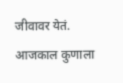जीवावर येतं. आजकाल कुणाला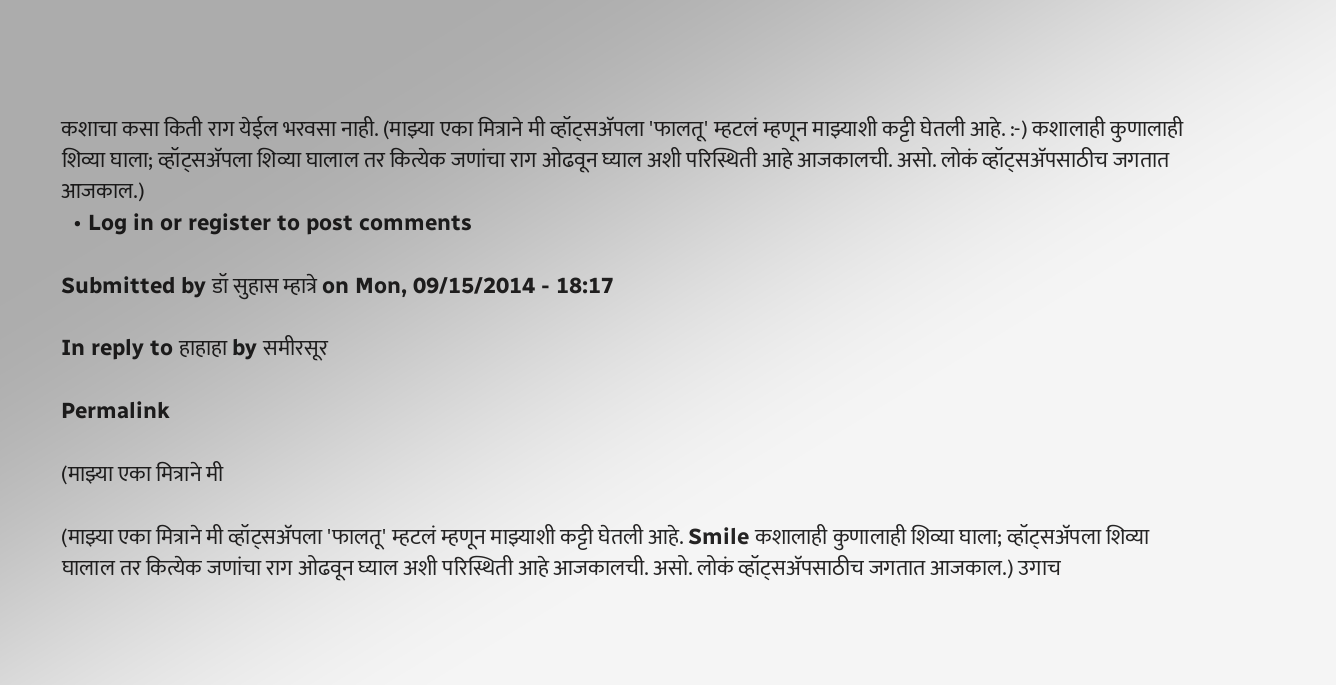कशाचा कसा किती राग येईल भरवसा नाही. (माझ्या एका मित्राने मी व्हॉट्सअ‍ॅपला 'फालतू' म्हटलं म्हणून माझ्याशी कट्टी घेतली आहे. :-) कशालाही कुणालाही शिव्या घाला; व्हॉट्सअ‍ॅपला शिव्या घालाल तर कित्येक जणांचा राग ओढवून घ्याल अशी परिस्थिती आहे आजकालची. असो. लोकं व्हॉट्सअ‍ॅपसाठीच जगतात आजकाल.)
  • Log in or register to post comments

Submitted by डॉ सुहास म्हात्रे on Mon, 09/15/2014 - 18:17

In reply to हाहाहा by समीरसूर

Permalink

(माझ्या एका मित्राने मी

(माझ्या एका मित्राने मी व्हॉट्सअ‍ॅपला 'फालतू' म्हटलं म्हणून माझ्याशी कट्टी घेतली आहे. Smile कशालाही कुणालाही शिव्या घाला; व्हॉट्सअ‍ॅपला शिव्या घालाल तर कित्येक जणांचा राग ओढवून घ्याल अशी परिस्थिती आहे आजकालची. असो. लोकं व्हॉट्सअ‍ॅपसाठीच जगतात आजकाल.) उगाच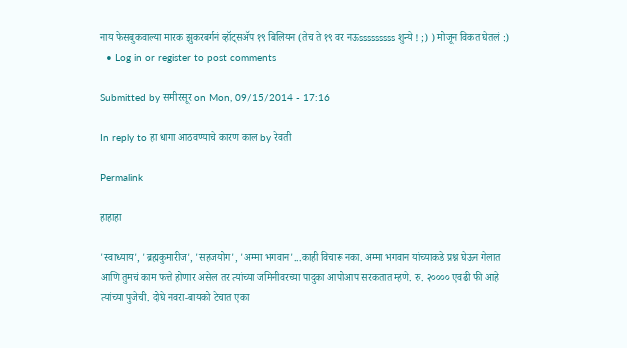नाय फेसबुकवाल्या मारक झुकरबर्गनं व्हॉट्सअ‍ॅप १९ बिलियन (तेच ते १९ वर नऊsssssssss शुन्ये ! ;) ) मोजून विकत घेतलं :)
  • Log in or register to post comments

Submitted by समीरसूर on Mon, 09/15/2014 - 17:16

In reply to हा धागा आठवण्याचे कारण काल by रेवती

Permalink

हाहाहा

'स्वाध्याय', 'ब्रह्मकुमारीज', 'सहजयोग', 'अम्मा भगवान'...काही विचारू नका. अम्मा भगवान यांच्याकडे प्रश्न घेऊन गेलात आणि तुमचं काम फत्ते होणार असेल तर त्यांच्या जमिनीवरच्या पादुका आपोआप सरकतात म्हणे. रु. २०००० एवढी फी आहे त्यांच्या पुजेची. दोघे नवरा-बायको टेचात एका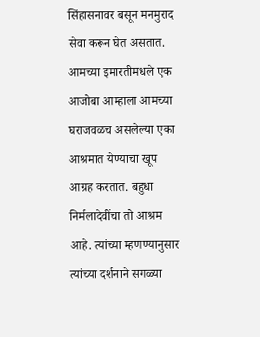सिंहासनावर बसून मनमुराद सेवा करून घेत असतात. आमच्या इमारतीमधले एक आजोबा आम्हाला आमच्या घराजवळच असलेल्या एका आश्रमात येण्याचा खूप आग्रह करतात. बहुधा निर्मलादेवींचा तो आश्रम आहे. त्यांच्या म्हणण्यानुसार त्यांच्या दर्शनाने सगळ्या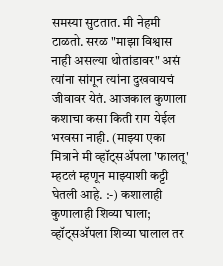समस्या सुटतात. मी नेहमी टाळतो. सरळ "माझा विश्वास नाही असल्या थोतांडावर" असं त्यांना सांगून त्यांना दुखवायचं जीवावर येतं. आजकाल कुणाला कशाचा कसा किती राग येईल भरवसा नाही. (माझ्या एका मित्राने मी व्हॉट्सअ‍ॅपला 'फालतू' म्हटलं म्हणून माझ्याशी कट्टी घेतली आहे. :-) कशालाही कुणालाही शिव्या घाला; व्हॉट्सअ‍ॅपला शिव्या घालाल तर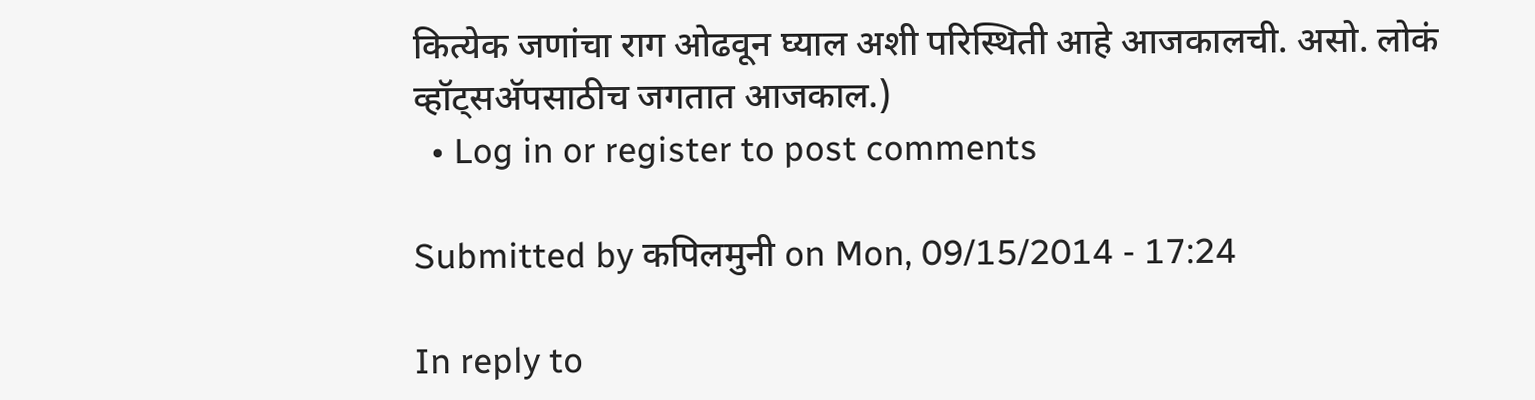कित्येक जणांचा राग ओढवून घ्याल अशी परिस्थिती आहे आजकालची. असो. लोकं व्हॉट्सअ‍ॅपसाठीच जगतात आजकाल.)
  • Log in or register to post comments

Submitted by कपिलमुनी on Mon, 09/15/2014 - 17:24

In reply to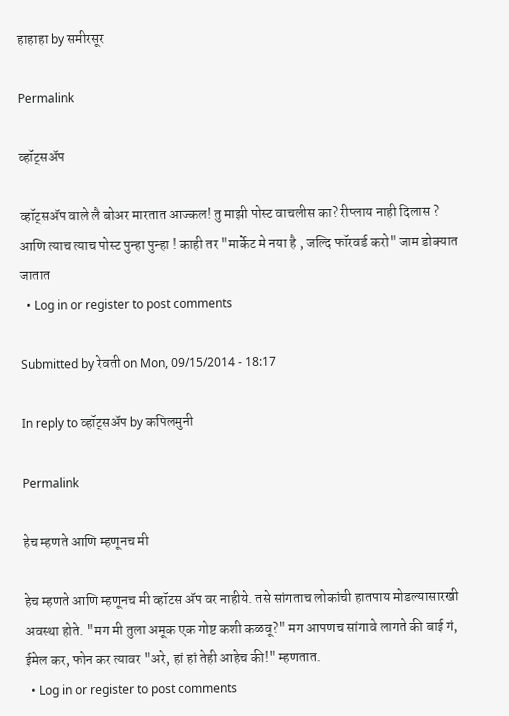हाहाहा by समीरसूर

Permalink

व्हॉट्सअ‍ॅप

व्हॉट्सअ‍ॅप वाले लै बोअर मारतात आज्कल! तु माझी पोस्ट वाचलीस का? रीप्लाय नाही दिलास ? आणि त्याच त्याच पोस्ट पुन्हा पुन्हा ! काही तर "मार्केट मे नया है , जल्दि फॉरवर्ड करो" जाम डोक्यात जातात
  • Log in or register to post comments

Submitted by रेवती on Mon, 09/15/2014 - 18:17

In reply to व्हॉट्सअ‍ॅप by कपिलमुनी

Permalink

हेच म्हणते आणि म्हणूनच मी

हेच म्हणते आणि म्हणूनच मी व्हॉटस अ‍ॅप वर नाहीये. तसे सांगताच लोकांची हातपाय मोडल्यासारखी अवस्था होते. "मग मी तुला अमूक एक गोष्ट कशी कळवू?" मग आपणच सांगावे लागते की बाई गं, ईमेल कर, फोन कर त्यावर "अरे, हां हां तेही आहेच की!" म्हणतात.
  • Log in or register to post comments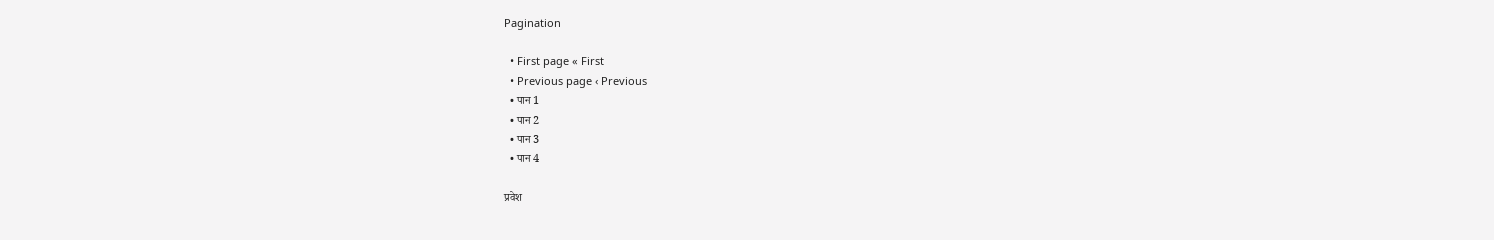Pagination

  • First page « First
  • Previous page ‹ Previous
  • पान 1
  • पान 2
  • पान 3
  • पान 4

प्रवेश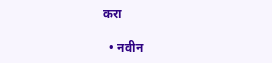करा

  • नवीन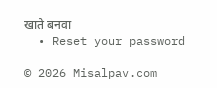खाते बनवा
  • Reset your password

© 2026 Misalpav.com